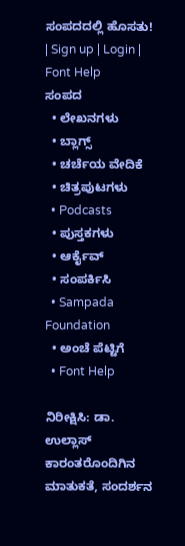ಸಂಪದದಲ್ಲಿ ಹೊಸತು! | Sign up | Login | Font Help
ಸಂಪದ
  • ಲೇಖನಗಳು
  • ಬ್ಲಾಗ್ಸ್
  • ಚರ್ಚೆಯ ವೇದಿಕೆ
  • ಚಿತ್ರಪುಟಗಳು
  • Podcasts
  • ಪುಸ್ತಕಗಳು
  • ಆರ್ಕೈವ್
  • ಸಂಪರ್ಕಿಸಿ
  • Sampada Foundation
  • ಅಂಚೆ ಪೆಟ್ಟಿಗೆ
  • Font Help

ನಿರೀಕ್ಷಿಸಿ: ಡಾ. ಉಲ್ಲಾಸ್ ಕಾರಂತರೊಂದಿಗಿನ ಮಾತುಕತೆ, ಸಂದರ್ಶನ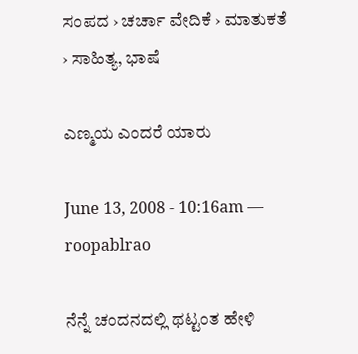ಸಂಪದ › ಚರ್ಚಾ ವೇದಿಕೆ › ಮಾತುಕತೆ › ಸಾಹಿತ್ಯ, ಭಾಷೆ

ಎಣ್ಮಯ ಎಂದರೆ ಯಾರು

June 13, 2008 - 10:16am — roopablrao

ನೆನ್ನೆ ಚಂದನದಲ್ಲಿ ಥಟ್ಟಂತ ಹೇಳಿ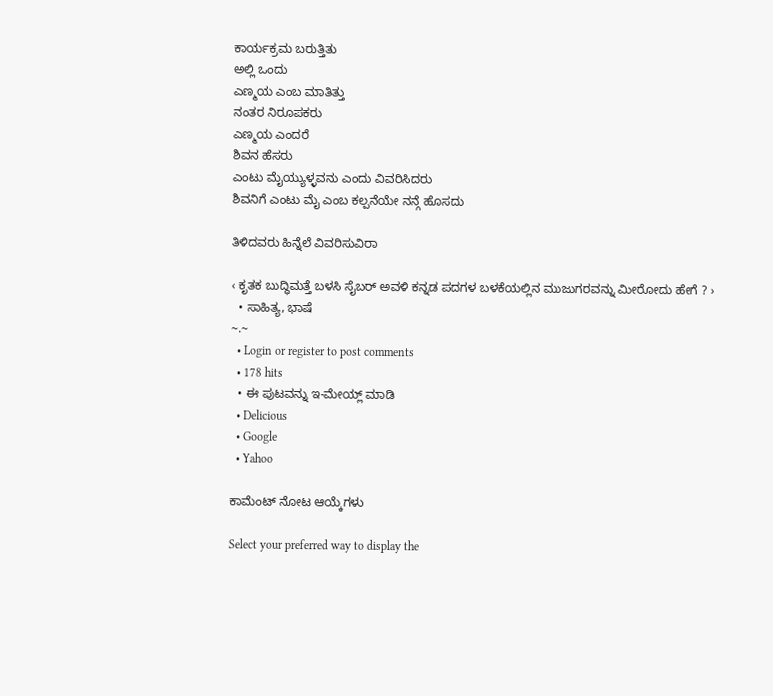ಕಾರ್ಯಕ್ರಮ ಬರುತ್ತಿತು
ಅಲ್ಲಿ ಒಂದು
ಎಣ್ಮಯ ಎಂಬ ಮಾತಿತ್ತು
ನಂತರ ನಿರೂಪಕರು
ಎಣ್ಮಯ ಎಂದರೆ
ಶಿವನ ಹೆಸರು
ಎಂಟು ಮೈಯ್ಯುಳ್ಳವನು ಎಂದು ವಿವರಿಸಿದರು
ಶಿವನಿಗೆ ಎಂಟು ಮೈ ಎಂಬ ಕಲ್ಪನೆಯೇ ನನ್ಗೆ ಹೊಸದು

ತಿಳಿದವರು ಹಿನ್ನೆಲೆ ವಿವರಿಸುವಿರಾ

‹ ಕೃತಕ ಬುದ್ಧಿಮತ್ತೆ ಬಳಸಿ ಸೈಬರ್ ಅವಳಿ ಕನ್ನಡ ಪದಗಳ ಬಳಕೆಯಲ್ಲಿನ ಮುಜುಗರವನ್ನು ಮೀರೋದು ಹೇಗೆ ? ›
  • ಸಾಹಿತ್ಯ, ಭಾಷೆ
~.~
  • Login or register to post comments
  • 178 hits
  • ಈ ಪುಟವನ್ನು ಇ-ಮೇಯ್ಲ್ ಮಾಡಿ
  • Delicious
  • Google
  • Yahoo

ಕಾಮೆಂಟ್ ನೋಟ ಆಯ್ಕೆಗಳು

Select your preferred way to display the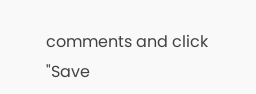comments and click "Save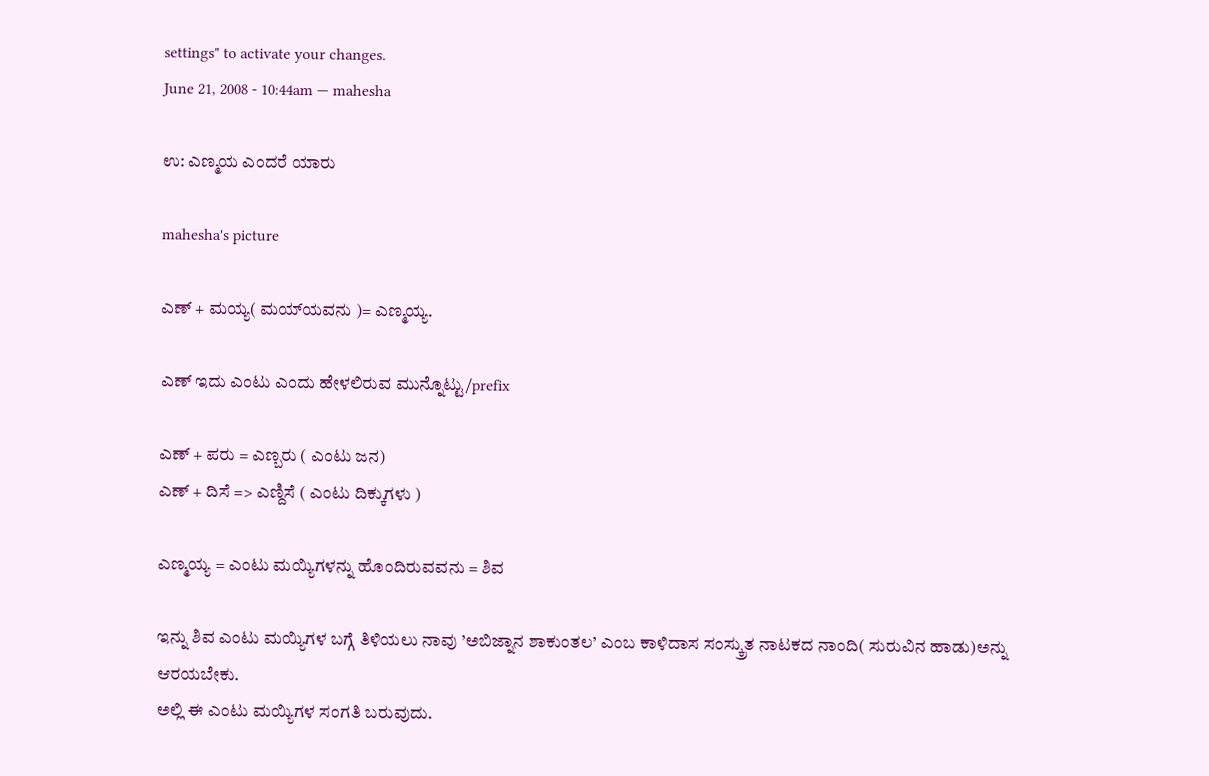settings" to activate your changes.
June 21, 2008 - 10:44am — mahesha

ಉ: ಎಣ್ಮಯ ಎಂದರೆ ಯಾರು

mahesha's picture

ಎಣ್ + ಮಯ್ಯ( ಮಯ್‌ಯವನು )= ಎಣ್ಮಯ್ಯ.

ಎಣ್ ಇದು ಎಂಟು ಎಂದು ಹೇಳಲಿರುವ ಮುನ್ನೊಟ್ಟು/prefix

ಎಣ್ + ಪರು = ಎಣ್ಬರು ( ಎಂಟು ಜನ)
ಎಣ್ + ದಿಸೆ => ಎಣ್ದಿಸೆ ( ಎಂಟು ದಿಕ್ಕುಗಳು )

ಎಣ್ಮಯ್ಯ = ಎಂಟು ಮಯ್ಯಿಗಳನ್ನು ಹೊಂದಿರುವವನು = ಶಿವ

ಇನ್ನು ಶಿವ ಎಂಟು ಮಯ್ಯಿಗಳ ಬಗ್ಗೆ ತಿಳಿಯಲು ನಾವು ’ಅಬಿಜ್ನಾನ ಶಾಕುಂತಲ’ ಎಂಬ ಕಾಳಿದಾಸ ಸಂಸ್ಕ್ರುತ ನಾಟಕದ ನಾಂದಿ( ಸುರುವಿನ ಹಾಡು)ಅನ್ನು ಆರಯಬೇಕು.
ಅಲ್ಲಿ ಈ ಎಂಟು ಮಯ್ಯಿಗಳ ಸಂಗತಿ ಬರುವುದು.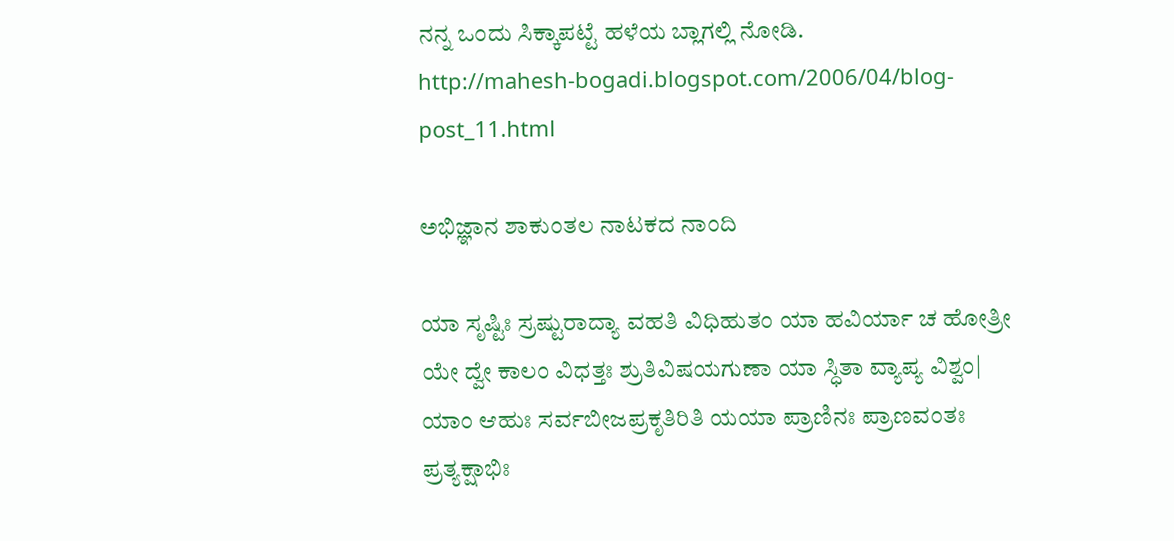ನನ್ನ ಒಂದು ಸಿಕ್ಕಾಪಟ್ಟೆ ಹಳೆಯ ಬ್ಲಾಗಲ್ಲಿ ನೋಡಿ.
http://mahesh-bogadi.blogspot.com/2006/04/blog-post_11.html

ಅಭಿಜ್ಞಾನ ಶಾಕುಂತಲ ನಾಟಕದ ನಾಂದಿ

ಯಾ ಸೃಷ್ಟಿಃ ಸ್ರಷ್ಟುರಾದ್ಯಾ ವಹತಿ ವಿಧಿಹುತಂ ಯಾ ಹವಿರ್ಯಾ ಚ ಹೋತ್ರೀ
ಯೇ ದ್ವೇ ಕಾಲಂ ವಿಧತ್ತಃ ಶ್ರುತಿವಿಷಯಗುಣಾ ಯಾ ಸ್ಧಿತಾ ವ್ಯಾಪ್ಯ ವಿಶ್ವಂ|
ಯಾಂ ಆಹುಃ ಸರ್ವಬೀಜಪ್ರಕೃತಿರಿತಿ ಯಯಾ ಪ್ರಾಣಿನಃ ಪ್ರಾಣವಂತಃ
ಪ್ರತ್ಯಕ್ಷಾಭಿಃ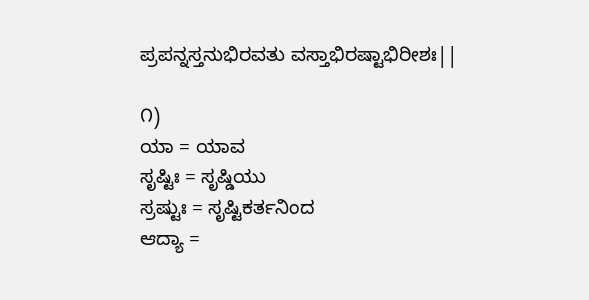ಪ್ರಪನ್ನಸ್ತನುಭಿರವತು ವಸ್ತಾಭಿರಷ್ಟಾಭಿರೀಶಃ||

೧)
ಯಾ = ಯಾವ
ಸೃಷ್ಟಿಃ = ಸೃಷ್ಡಿಯು
ಸ್ರಷ್ಟುಃ = ಸೃಷ್ಟಿಕರ್ತನಿಂದ
ಆದ್ಯಾ =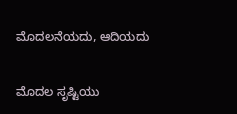ಮೊದಲನೆಯದು, ಆದಿಯದು

ಮೊದಲ ಸೃಷ್ಟಿಯು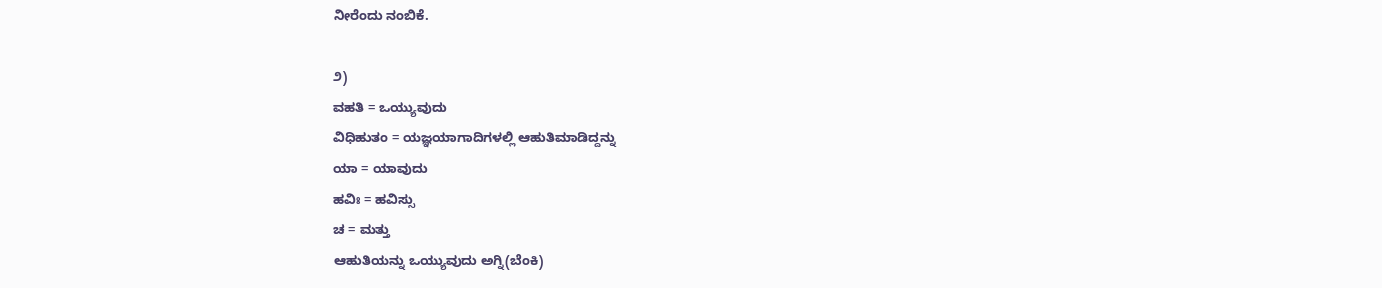ನೀರೆಂದು ನಂಬಿಕೆ.

೨)
ವಹತಿ = ಒಯ್ಯುವುದು
ವಿಧಿಹುತಂ = ಯಜ್ಞಯಾಗಾದಿಗಳಲ್ಲಿ ಆಹುತಿಮಾಡಿದ್ದನ್ನು
ಯಾ = ಯಾವುದು
ಹವಿಃ = ಹವಿಸ್ಸು
ಚ = ಮತ್ತು
ಆಹುತಿಯನ್ನು ಒಯ್ಯುವುದು ಅಗ್ನಿ(ಬೆಂಕಿ)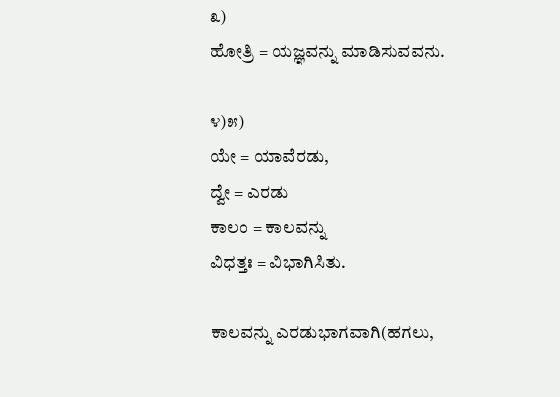೩)
ಹೋತ್ರಿ = ಯಜ್ಞವನ್ನು ಮಾಡಿಸುವವನು.

೪)೫)
ಯೇ = ಯಾವೆರಡು,
ದ್ವೇ = ಎರಡು
ಕಾಲಂ = ಕಾಲವನ್ನು
ವಿಧತ್ತಃ = ವಿಭಾಗಿಸಿತು.

ಕಾಲವನ್ನು ಎರಡುಭಾಗವಾಗಿ(ಹಗಲು,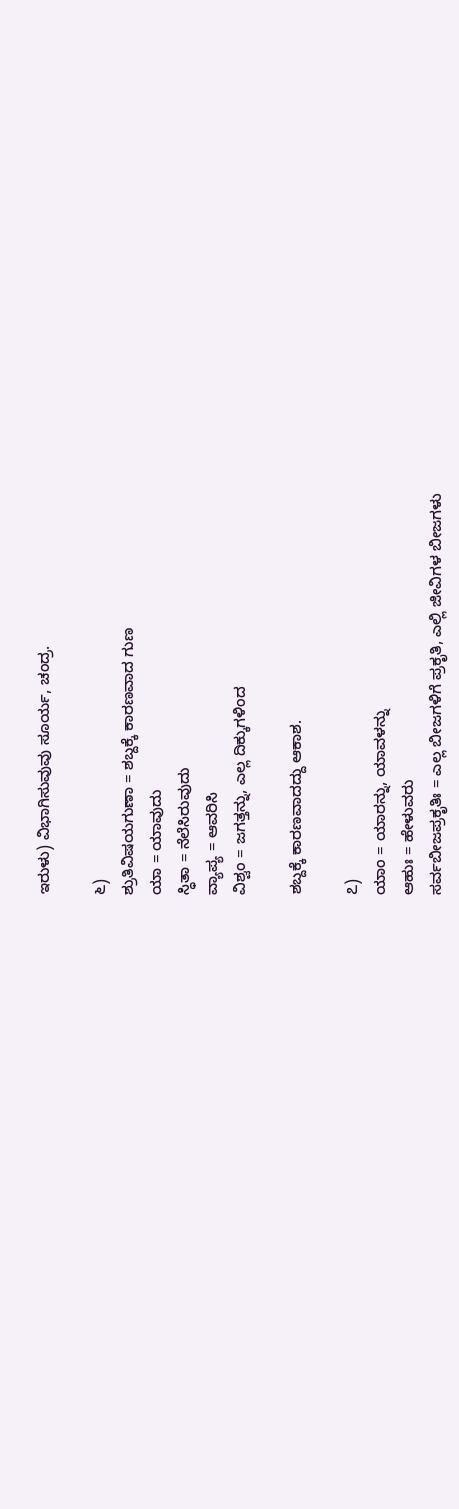ಇರುಳು) ವಿಭಾಗಿಸುವುವು ಸೂರ್ಯ, ಚಂದ್ರ.

೬)
ಶ್ರುತಿವಿಷಯಗುಣಾ = ಶಬ್ದಕ್ಕೆ ಕಾರಣವಾದ ಗುಣ
ಯಾ = ಯಾವುದು
ಸ್ಧಿತಾ = ನೆಲೆಸಿರುವುದು
ವ್ಯಾಪ್ಯ = ಆವರಿಸಿ
ವಿಶ್ವಂ = ಜಗತ್ತನ್ನು, ಎಲ್ಲ ದಿಕ್ಕುಗಳಿಂದ

ಶಬ್ದಕ್ಕೆ ಕಾರಣವಾದದ್ದು ಆಕಾಶ.

೭)
ಯಾಂ = ಯಾರನ್ನು, ಯಾವಳನ್ನು
ಆಹುಃ = ಹೇಳುವರು
ಸರ್ವಬೀಜಪ್ರಕೃತಿಃ = ಎಲ್ಲ ಬೀಜಗಳಿಗೆ ಪ್ರಕೃತಿ, ಎಲ್ಲಿ ಜೀವಿಗಳ ಬೀಜಗಳು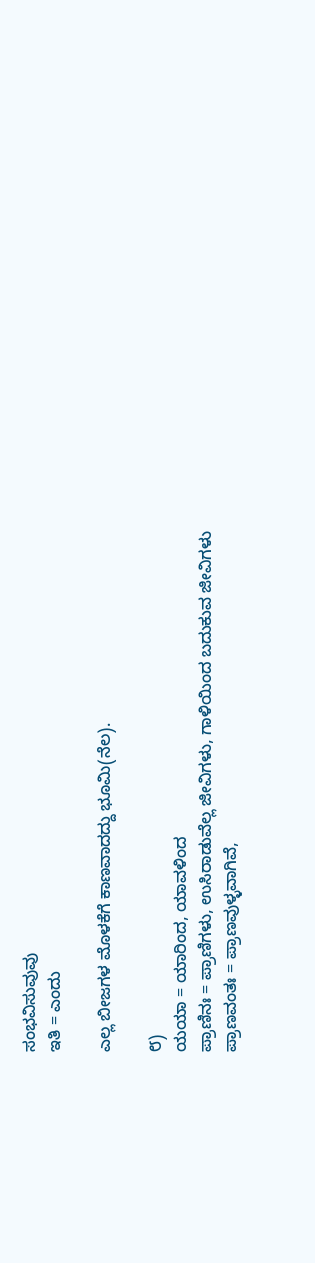ಸಂಭವಿಸುವುವು
ಇತಿ = ಎಂದು

ಎಲ್ಲ ಬೀಜಗಳ ಮೊಳಕೆಗೆ ಕಾಣವಾದದ್ದು ಭೂಮಿ(ನೆಲ).

೮)
ಯಯಾ = ಯಾರಿಂದ, ಯಾವಳಿಂದ
ಪ್ರಾಣಿನಃ = ಪ್ರಾಣಿಗಳು, ಉಸಿರಾಡುವೆಲ್ಲ ಜೀವಿಗಳು, ಗಾಳಿಯಿಂದ ಬದುಕುವ ಜೀವಿಗಳು
ಪ್ರಾಣವಂತಃ = ಪ್ರಾಣವುಳ್ಳವಾಗಿವೆ,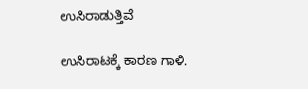ಉಸಿರಾಡುತ್ತಿವೆ

ಉಸಿರಾಟಕ್ಕೆ ಕಾರಣ ಗಾಳಿ.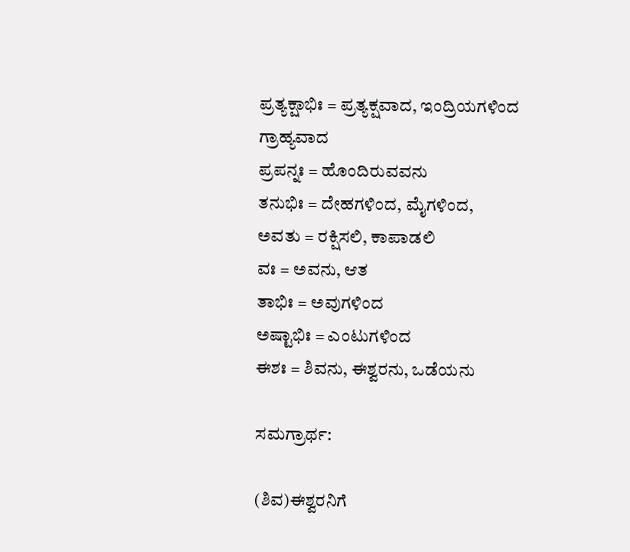ಪ್ರತ್ಯಕ್ಷಾಭಿಃ = ಪ್ರತ್ಯಕ್ಷವಾದ, ಇಂದ್ರಿಯಗಳಿಂದ ಗ್ರಾಹ್ಯವಾದ
ಪ್ರಪನ್ನಃ = ಹೊಂದಿರುವವನು
ತನುಭಿಃ = ದೇಹಗಳಿಂದ, ಮೈಗಳಿಂದ,
ಅವತು = ರಕ್ಷಿಸಲಿ, ಕಾಪಾಡಲಿ
ವಃ = ಅವನು, ಆತ
ತಾಭಿಃ = ಅವುಗಳಿಂದ
ಅಷ್ಟಾಭಿಃ = ಎಂಟುಗಳಿಂದ
ಈಶಃ = ಶಿವನು, ಈಶ್ವರನು, ಒಡೆಯನು

ಸಮಗ್ರಾರ್ಥ:

(ಶಿವ)ಈಶ್ವರನಿಗೆ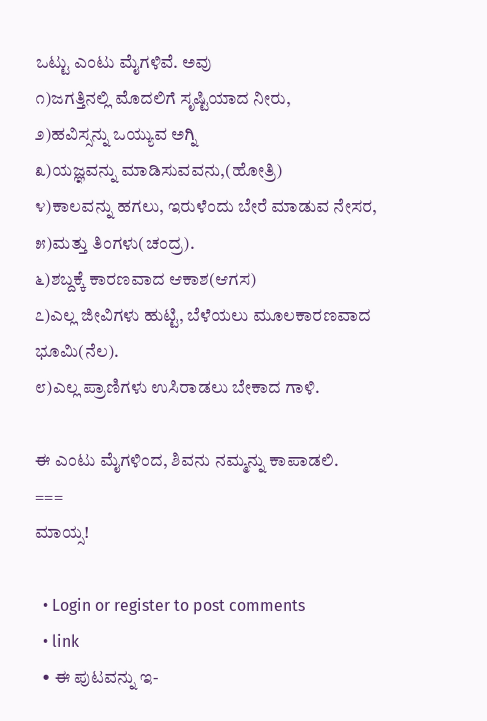ಒಟ್ಟು ಎಂಟು ಮೈಗಳಿವೆ. ಅವು
೧)ಜಗತ್ತಿನಲ್ಲಿ ಮೊದಲಿಗೆ ಸೃಷ್ಟಿಯಾದ ನೀರು,
೨)ಹವಿಸ್ಸನ್ನು ಒಯ್ಯುವ ಅಗ್ನಿ
೩)ಯಜ್ಞವನ್ನು ಮಾಡಿಸುವವನು,(ಹೋತ್ರಿ)
೪)ಕಾಲವನ್ನು ಹಗಲು, ಇರುಳೆಂದು ಬೇರೆ ಮಾಡುವ ನೇಸರ,
೫)ಮತ್ತು ತಿಂಗಳು(ಚಂದ್ರ).
೬)ಶಬ್ದಕ್ಕೆ ಕಾರಣವಾದ ಆಕಾಶ(ಆಗಸ)
೭)ಎಲ್ಲ ಜೀವಿಗಳು ಹುಟ್ಟಿ, ಬೆಳೆಯಲು ಮೂಲಕಾರಣವಾದ ಭೂಮಿ(ನೆಲ).
೮)ಎಲ್ಲ ಪ್ರಾಣಿಗಳು ಉಸಿರಾಡಲು ಬೇಕಾದ ಗಾಳಿ.

ಈ ಎಂಟು ಮೈಗಳಿಂದ, ಶಿವನು ನಮ್ಮನ್ನು ಕಾಪಾಡಲಿ.
===
ಮಾಯ್ಸ!

  • Login or register to post comments
  • link
  • ಈ ಪುಟವನ್ನು ಇ-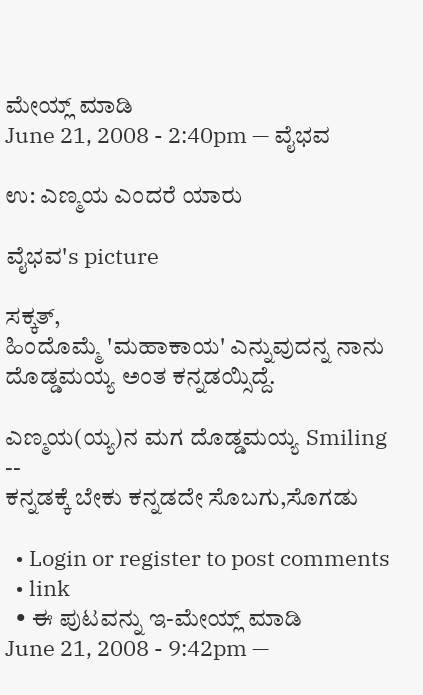ಮೇಯ್ಲ್ ಮಾಡಿ
June 21, 2008 - 2:40pm — ವೈಭವ

ಉ: ಎಣ್ಮಯ ಎಂದರೆ ಯಾರು

ವೈಭವ's picture

ಸಕ್ಕತ್,
ಹಿಂದೊಮ್ಮೆ 'ಮಹಾಕಾಯ' ಎನ್ನುವುದನ್ನ ನಾನು ದೊಡ್ಡಮಯ್ಯ ಅಂತ ಕನ್ನಡಯ್ಸಿದ್ದೆ.

ಎಣ್ಮಯ(ಯ್ಯ)ನ ಮಗ ದೊಡ್ಡಮಯ್ಯ Smiling
--
ಕನ್ನಡಕ್ಕೆ ಬೇಕು ಕನ್ನಡದೇ ಸೊಬಗು,ಸೊಗಡು

  • Login or register to post comments
  • link
  • ಈ ಪುಟವನ್ನು ಇ-ಮೇಯ್ಲ್ ಮಾಡಿ
June 21, 2008 - 9:42pm —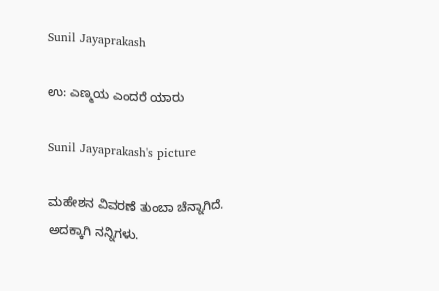Sunil Jayaprakash

ಉ: ಎಣ್ಮಯ ಎಂದರೆ ಯಾರು

Sunil Jayaprakash's picture

ಮಹೇಶನ ವಿವರಣೆ ತುಂಬಾ ಚೆನ್ನಾಗಿದೆ. ಅದಕ್ಕಾಗಿ ನನ್ನಿಗಳು.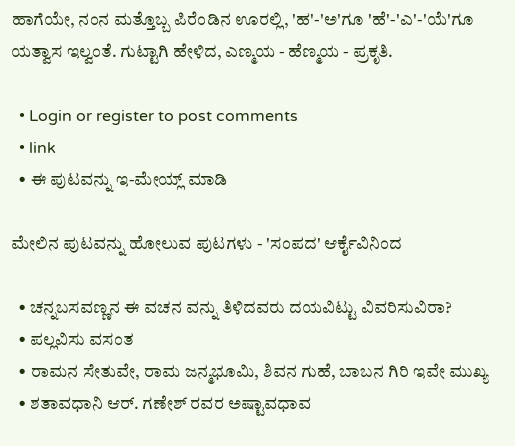ಹಾಗೆಯೇ, ನಂನ ಮತ್ತೊಬ್ಬ ಪಿರೆಂಡಿನ ಊರಲ್ಲಿ, 'ಹ'-'ಅ'ಗೂ 'ಹೆ'-'ಎ'-'ಯೆ'ಗೂ ಯತ್ವಾಸ ಇಲ್ವಂತೆ. ಗುಟ್ಟಾಗಿ ಹೇಳಿದ, ಎಣ್ಮಯ - ಹೆಣ್ಮಯ - ಪ್ರಕೃತಿ.

  • Login or register to post comments
  • link
  • ಈ ಪುಟವನ್ನು ಇ-ಮೇಯ್ಲ್ ಮಾಡಿ

ಮೇಲಿನ ಪುಟವನ್ನು ಹೋಲುವ ಪುಟಗಳು - 'ಸಂಪದ' ಆರ್ಕೈವಿನಿಂದ

  • ಚನ್ನಬಸವಣ್ಣನ ಈ ವಚನ ವನ್ನು ತಿಳಿದವರು ದಯವಿಟ್ಟು ವಿವರಿಸುವಿರಾ?
  • ಪಲ್ಲವಿಸು ವಸಂತ
  • ರಾಮನ ಸೇತುವೇ, ರಾಮ ಜನ್ಮಭೂಮಿ, ಶಿವನ ಗುಹೆ, ಬಾಬನ ಗಿರಿ ಇವೇ ಮುಖ್ಯ
  • ಶತಾವಧಾನಿ ಆರ್. ಗಣೇಶ್ ರವರ ಅಷ್ಟಾವಧಾವ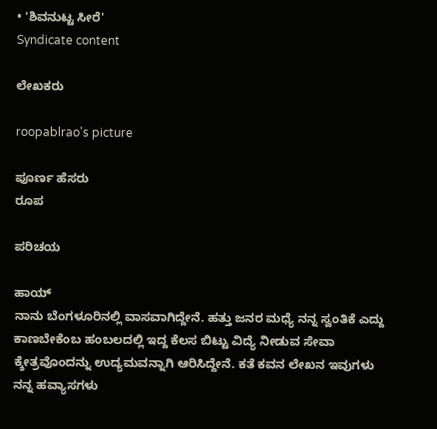• 'ಶಿವನುಟ್ಟ ಸೀರೆ'
Syndicate content

ಲೇಖಕರು

roopablrao's picture

ಪೂರ್ಣ ಹೆಸರು
ರೂಪ

ಪರಿಚಯ

ಹಾಯ್
ನಾನು ಬೆಂಗಳೂರಿನಲ್ಲಿ ವಾಸವಾಗಿದ್ದೇನೆ. ಹತ್ತು ಜನರ ಮಧ್ಯೆ ನನ್ನ ಸ್ವಂತಿಕೆ ಎದ್ದು ಕಾಣಬೇಕೆಂಬ ಹಂಬಲದಲ್ಲಿ ಇದ್ದ ಕೆಲಸ ಬಿಟ್ಟು ವಿದ್ಯೆ ನೀಡುವ ಸೇವಾ ಕ್ಶೇತ್ರವೊಂದನ್ನು ಉದ್ಯಮವನ್ನಾಗಿ ಆರಿಸಿದ್ದೇನೆ. ಕತೆ ಕವನ ಲೇಖನ ಇವುಗಳು ನನ್ನ ಹವ್ಯಾಸಗಳು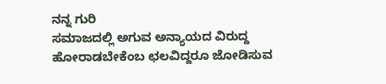ನನ್ನ ಗುರಿ
ಸಮಾಜದಲ್ಲಿ ಅಗುವ ಅನ್ಯಾಯದ ವಿರುದ್ದ ಹೋರಾಡಬೇಕೆಂಬ ಛಲವಿದ್ದರೂ ಜೋಡಿಸುವ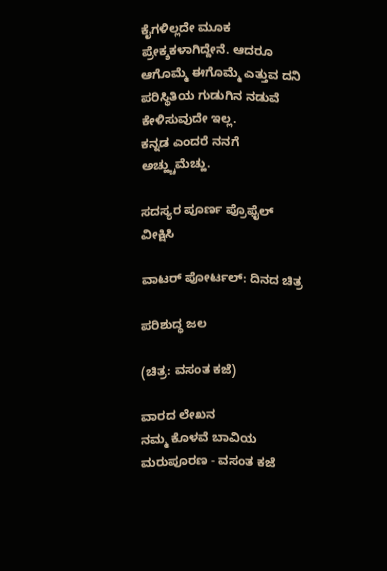ಕೈಗಳಿಲ್ಲದೇ ಮೂಕ ಪ್ರೇಕ್ಶಕಳಾಗಿದ್ದೇನೆ. ಆದರೂ ಆಗೊಮ್ಮೆ ಈಗೊಮ್ಮೆ ಎತ್ತುವ ದನಿ ಪರಿಸ್ಥಿತಿಯ ಗುಡುಗಿನ ನಡುವೆ ಕೇಳಿಸುವುದೇ ಇಲ್ಲ.
ಕನ್ನಡ ಎಂದರೆ ನನಗೆ ಅಚ್ಹ್ಚುಮೆಚ್ಹು.

ಸದಸ್ಯರ ಪೂರ್ಣ ಪ್ರೊಫೈಲ್ ವೀಕ್ಷಿಸಿ

ವಾಟರ್ ಪೋರ್ಟಲ್: ದಿನದ ಚಿತ್ರ

ಪರಿಶುದ್ಧ ಜಲ

(ಚಿತ್ರ: ವಸಂತ ಕಜೆ)

ವಾರದ ಲೇಖನ
ನಮ್ಮ ಕೊಳವೆ ಬಾವಿಯ ಮರುಪೂರಣ - ವಸಂತ ಕಜೆ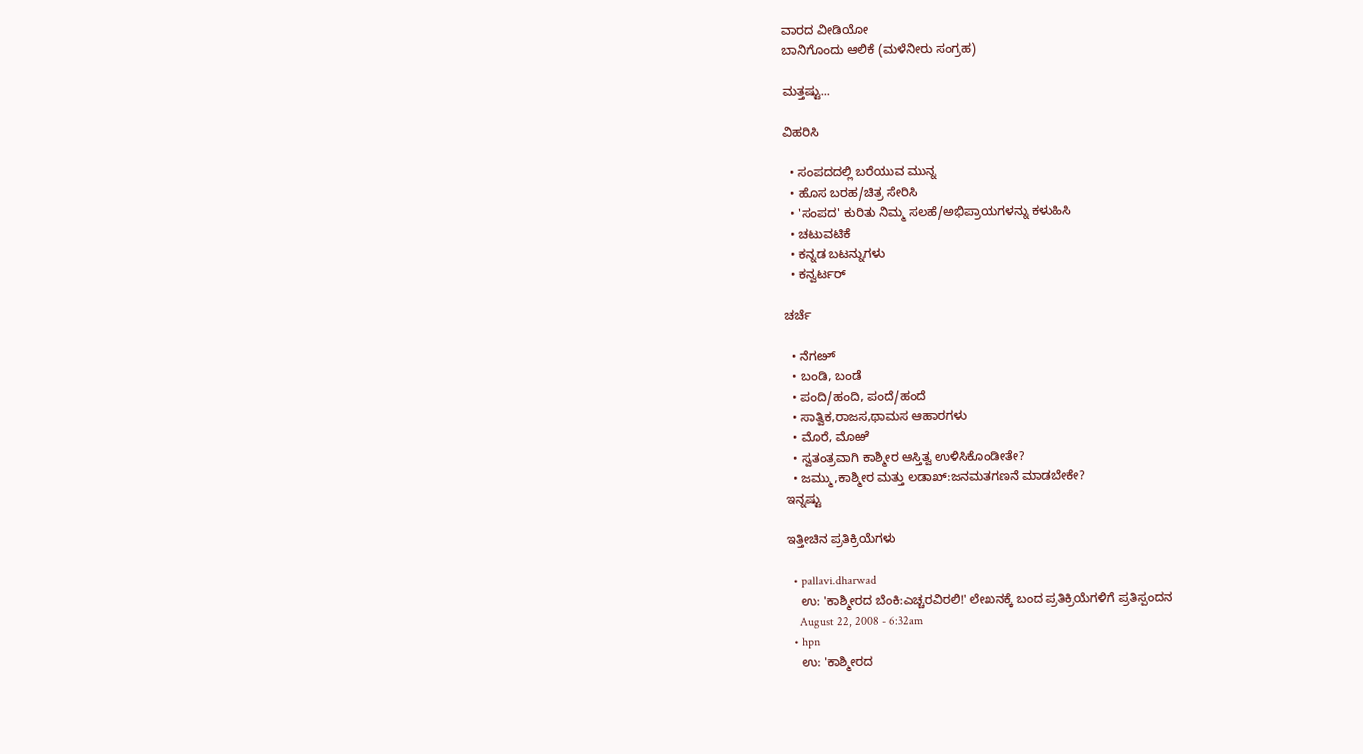ವಾರದ ವೀಡಿಯೋ
ಬಾನಿಗೊಂದು ಆಲಿಕೆ (ಮಳೆನೀರು ಸಂಗ್ರಹ)

ಮತ್ತಷ್ಟು...

ವಿಹರಿಸಿ

  • ಸಂಪದದಲ್ಲಿ ಬರೆಯುವ ಮುನ್ನ
  • ಹೊಸ ಬರಹ/ಚಿತ್ರ ಸೇರಿಸಿ
  • 'ಸಂಪದ' ಕುರಿತು ನಿಮ್ಮ ಸಲಹೆ/ಅಭಿಪ್ರಾಯಗಳನ್ನು ಕಳುಹಿಸಿ
  • ಚಟುವಟಿಕೆ
  • ಕನ್ನಡ ಬಟನ್ನುಗಳು
  • ಕನ್ವರ್ಟರ್

ಚರ್ಚೆ

  • ನೆಗೞ್
  • ಬಂಡಿ, ಬಂಡೆ
  • ಪಂದಿ/ಹಂದಿ, ಪಂದೆ/ಹಂದೆ
  • ಸಾತ್ವಿಕ,ರಾಜಸ,ಥಾಮಸ ಆಹಾರಗಳು
  • ಮೊರೆ, ಮೊಱೆ
  • ಸ್ವತಂತ್ರವಾಗಿ ಕಾಶ್ಮೀರ ಆಸ್ತಿತ್ವ ಉಳಿಸಿಕೊಂಡೀತೇ?
  • ಜಮ್ಮು,ಕಾಶ್ಮೀರ ಮತ್ತು ಲಡಾಖ್:ಜನಮತಗಣನೆ ಮಾಡಬೇಕೇ?
ಇನ್ನಷ್ಟು

ಇತ್ತೀಚಿನ ಪ್ರತಿಕ್ರಿಯೆಗಳು

  • pallavi.dharwad
    ಉ: 'ಕಾಶ್ಮೀರದ ಬೆಂಕಿ:ಎಚ್ಚರವಿರಲಿ!' ಲೇಖನಕ್ಕೆ ಬಂದ ಪ್ರತಿಕ್ರಿಯೆಗಳಿಗೆ ಪ್ರತಿಸ್ಪಂದನ
    August 22, 2008 - 6:32am
  • hpn
    ಉ: 'ಕಾಶ್ಮೀರದ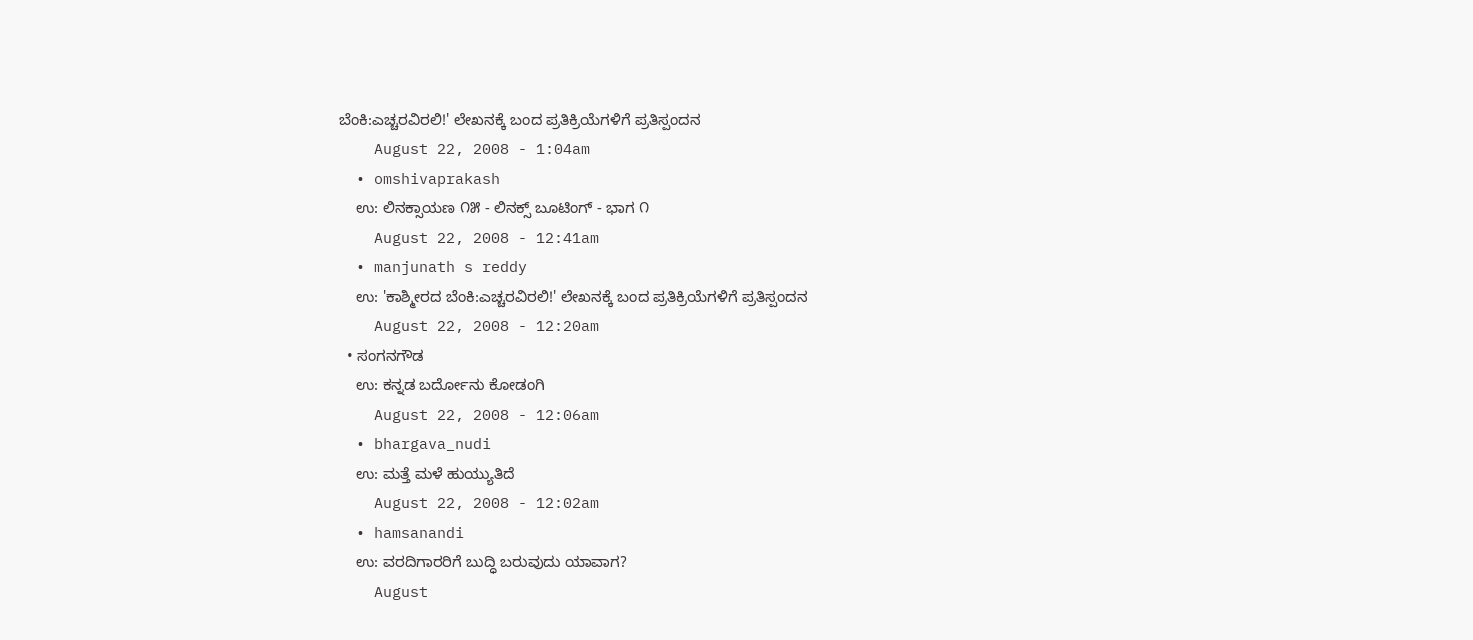ಬೆಂಕಿ:ಎಚ್ಚರವಿರಲಿ!' ಲೇಖನಕ್ಕೆ ಬಂದ ಪ್ರತಿಕ್ರಿಯೆಗಳಿಗೆ ಪ್ರತಿಸ್ಪಂದನ
    August 22, 2008 - 1:04am
  • omshivaprakash
    ಉ: ಲಿನಕ್ಸಾಯಣ ೧೫ - ಲಿನಕ್ಸ್ ಬೂಟಿಂಗ್ - ಭಾಗ ೧
    August 22, 2008 - 12:41am
  • manjunath s reddy
    ಉ: 'ಕಾಶ್ಮೀರದ ಬೆಂಕಿ:ಎಚ್ಚರವಿರಲಿ!' ಲೇಖನಕ್ಕೆ ಬಂದ ಪ್ರತಿಕ್ರಿಯೆಗಳಿಗೆ ಪ್ರತಿಸ್ಪಂದನ
    August 22, 2008 - 12:20am
  • ಸಂಗನಗೌಡ
    ಉ: ಕನ್ನಡ ಬರ್ದೋನು ಕೋಡಂಗಿ
    August 22, 2008 - 12:06am
  • bhargava_nudi
    ಉ: ಮತ್ತೆ ಮಳೆ ಹುಯ್ಯುತಿದೆ
    August 22, 2008 - 12:02am
  • hamsanandi
    ಉ: ವರದಿಗಾರರಿಗೆ ಬುದ್ಧಿ ಬರುವುದು ಯಾವಾಗ?
    August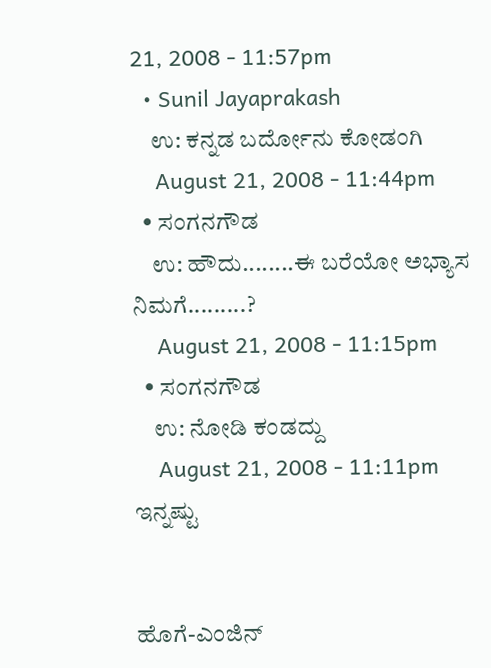21, 2008 - 11:57pm
  • Sunil Jayaprakash
    ಉ: ಕನ್ನಡ ಬರ್ದೋನು ಕೋಡಂಗಿ
    August 21, 2008 - 11:44pm
  • ಸಂಗನಗೌಡ
    ಉ: ಹೌದು........ಈ ಬರೆಯೋ ಅಭ್ಯಾಸ ನಿಮಗೆ.........?
    August 21, 2008 - 11:15pm
  • ಸಂಗನಗೌಡ
    ಉ: ನೋಡಿ ಕಂಡದ್ದು
    August 21, 2008 - 11:11pm
ಇನ್ನಷ್ಟು


ಹೊಗೆ-ಎಂಜಿನ್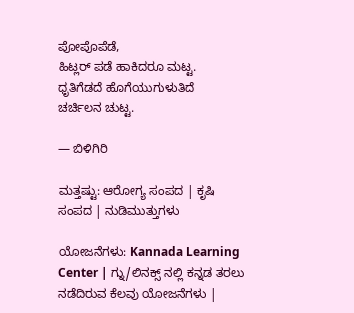ಪೋಪೊಪೆಡೆ,
ಹಿಟ್ಲರ್ ಪಡೆ ಹಾಕಿದರೂ ಮಟ್ಟ.
ಧೃತಿಗೆಡದೆ ಹೊಗೆಯುಗುಳುತಿದೆ
ಚರ್ಚಿಲನ ಚುಟ್ಟ.

— ಬಿಳಿಗಿರಿ

ಮತ್ತಷ್ಟು: ಆರೋಗ್ಯ ಸಂಪದ | ಕೃಷಿ ಸಂಪದ | ನುಡಿಮುತ್ತುಗಳು

ಯೋಜನೆಗಳು: Kannada Learning Center | ಗ್ನು/ಲಿನಕ್ಸ್ ನಲ್ಲಿ ಕನ್ನಡ ತರಲು ನಡೆದಿರುವ ಕೆಲವು ಯೋಜನೆಗಳು |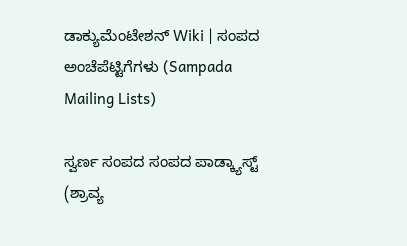ಡಾಕ್ಯುಮೆಂಟೇಶನ್ Wiki | ಸಂಪದ ಅಂಚೆಪೆಟ್ಟಿಗೆಗಳು (Sampada Mailing Lists)

ಸ್ವರ್ಣ ಸಂಪದ ಸಂಪದ ಪಾಡ್ಕ್ಯಾಸ್ಟ್ (ಶ್ರಾವ್ಯ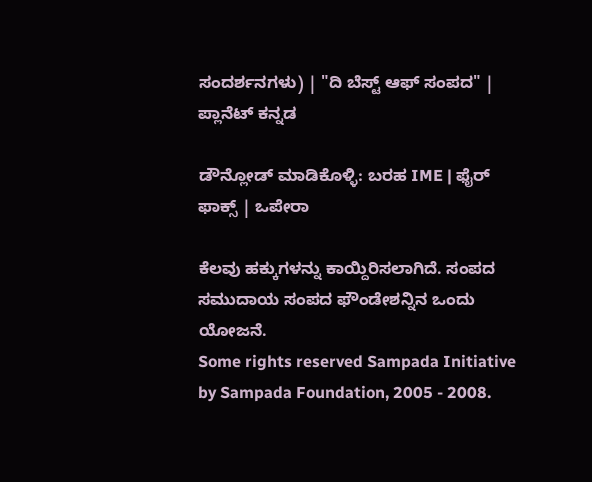ಸಂದರ್ಶನಗಳು) | "ದಿ ಬೆಸ್ಟ್ ಆಫ್ ಸಂಪದ" | ಪ್ಲಾನೆಟ್ ಕನ್ನಡ

ಡೌನ್ಲೋಡ್ ಮಾಡಿಕೊಳ್ಳಿ: ಬರಹ IME | ಫೈರ್ ಫಾಕ್ಸ್ | ಒಪೇರಾ

ಕೆಲವು ಹಕ್ಕುಗಳನ್ನು ಕಾಯ್ದಿರಿಸಲಾಗಿದೆ. ಸಂಪದ ಸಮುದಾಯ ಸಂಪದ ಫೌಂಡೇಶನ್ನಿನ ಒಂದು ಯೋಜನೆ.
Some rights reserved Sampada Initiative by Sampada Foundation, 2005 - 2008.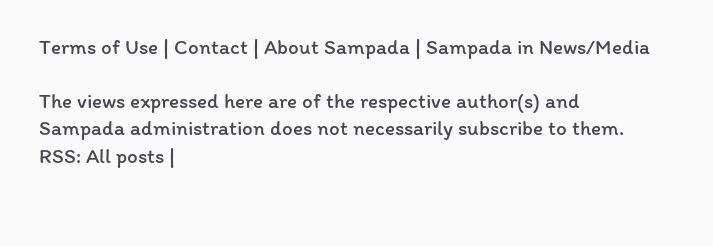Terms of Use | Contact | About Sampada | Sampada in News/Media

The views expressed here are of the respective author(s) and Sampada administration does not necessarily subscribe to them.
RSS: All posts |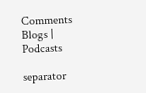Comments
Blogs | Podcasts

separator